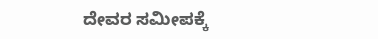ದೇವರ ಸಮೀಪಕ್ಕೆ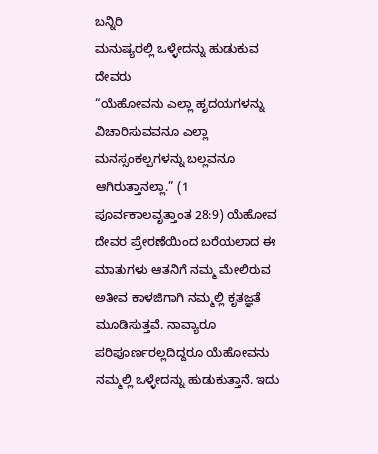ಬನ್ನಿರಿ
ಮನುಷ್ಯರಲ್ಲಿ ಒಳ್ಳೇದನ್ನು ಹುಡುಕುವ ದೇವರು
“ಯೆಹೋವನು ಎಲ್ಲಾ ಹೃದಯಗಳನ್ನು ವಿಚಾರಿಸುವವನೂ ಎಲ್ಲಾ ಮನಸ್ಸಂಕಲ್ಪಗಳನ್ನು ಬಲ್ಲವನೂ ಆಗಿರುತ್ತಾನಲ್ಲಾ.” (1 ಪೂರ್ವಕಾಲವೃತ್ತಾಂತ 28:9) ಯೆಹೋವ ದೇವರ ಪ್ರೇರಣೆಯಿಂದ ಬರೆಯಲಾದ ಈ ಮಾತುಗಳು ಆತನಿಗೆ ನಮ್ಮ ಮೇಲಿರುವ ಅತೀವ ಕಾಳಜಿಗಾಗಿ ನಮ್ಮಲ್ಲಿ ಕೃತಜ್ಞತೆ ಮೂಡಿಸುತ್ತವೆ. ನಾವ್ಯಾರೂ ಪರಿಪೂರ್ಣರಲ್ಲದಿದ್ದರೂ ಯೆಹೋವನು ನಮ್ಮಲ್ಲಿ ಒಳ್ಳೇದನ್ನು ಹುಡುಕುತ್ತಾನೆ. ಇದು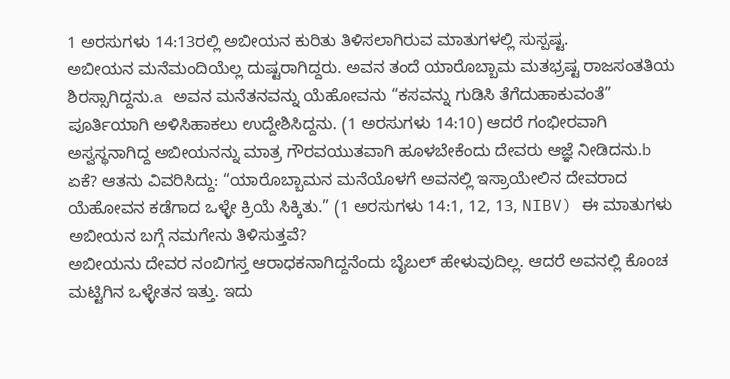1 ಅರಸುಗಳು 14:13ರಲ್ಲಿ ಅಬೀಯನ ಕುರಿತು ತಿಳಿಸಲಾಗಿರುವ ಮಾತುಗಳಲ್ಲಿ ಸುಸ್ಪಷ್ಟ.
ಅಬೀಯನ ಮನೆಮಂದಿಯೆಲ್ಲ ದುಷ್ಟರಾಗಿದ್ದರು. ಅವನ ತಂದೆ ಯಾರೊಬ್ಬಾಮ ಮತಭ್ರಷ್ಟ ರಾಜಸಂತತಿಯ ಶಿರಸ್ಸಾಗಿದ್ದನು.a ಅವನ ಮನೆತನವನ್ನು ಯೆಹೋವನು “ಕಸವನ್ನು ಗುಡಿಸಿ ತೆಗೆದುಹಾಕುವಂತೆ” ಪೂರ್ತಿಯಾಗಿ ಅಳಿಸಿಹಾಕಲು ಉದ್ದೇಶಿಸಿದ್ದನು. (1 ಅರಸುಗಳು 14:10) ಆದರೆ ಗಂಭೀರವಾಗಿ ಅಸ್ವಸ್ಥನಾಗಿದ್ದ ಅಬೀಯನನ್ನು ಮಾತ್ರ ಗೌರವಯುತವಾಗಿ ಹೂಳಬೇಕೆಂದು ದೇವರು ಆಜ್ಞೆ ನೀಡಿದನು.b ಏಕೆ? ಆತನು ವಿವರಿಸಿದ್ದು: “ಯಾರೊಬ್ಬಾಮನ ಮನೆಯೊಳಗೆ ಅವನಲ್ಲಿ ಇಸ್ರಾಯೇಲಿನ ದೇವರಾದ ಯೆಹೋವನ ಕಡೆಗಾದ ಒಳ್ಳೇ ಕ್ರಿಯೆ ಸಿಕ್ಕಿತು.” (1 ಅರಸುಗಳು 14:1, 12, 13, NIBV) ಈ ಮಾತುಗಳು ಅಬೀಯನ ಬಗ್ಗೆ ನಮಗೇನು ತಿಳಿಸುತ್ತವೆ?
ಅಬೀಯನು ದೇವರ ನಂಬಿಗಸ್ತ ಆರಾಧಕನಾಗಿದ್ದನೆಂದು ಬೈಬಲ್ ಹೇಳುವುದಿಲ್ಲ. ಆದರೆ ಅವನಲ್ಲಿ ಕೊಂಚ ಮಟ್ಟಿಗಿನ ಒಳ್ಳೇತನ ಇತ್ತು. ಇದು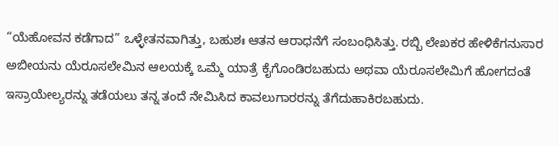“ಯೆಹೋವನ ಕಡೆಗಾದ” ಒಳ್ಳೇತನವಾಗಿತ್ತು, ಬಹುಶಃ ಆತನ ಆರಾಧನೆಗೆ ಸಂಬಂಧಿಸಿತ್ತು. ರಬ್ಬಿ ಲೇಖಕರ ಹೇಳಿಕೆಗನುಸಾರ ಅಬೀಯನು ಯೆರೂಸಲೇಮಿನ ಆಲಯಕ್ಕೆ ಒಮ್ಮೆ ಯಾತ್ರೆ ಕೈಗೊಂಡಿರಬಹುದು ಅಥವಾ ಯೆರೂಸಲೇಮಿಗೆ ಹೋಗದಂತೆ ಇಸ್ರಾಯೇಲ್ಯರನ್ನು ತಡೆಯಲು ತನ್ನ ತಂದೆ ನೇಮಿಸಿದ ಕಾವಲುಗಾರರನ್ನು ತೆಗೆದುಹಾಕಿರಬಹುದು.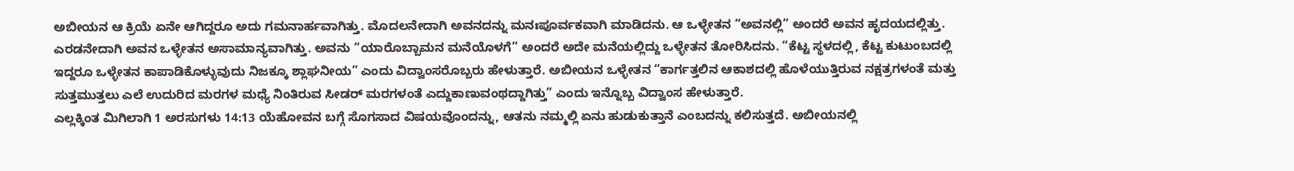ಅಬೀಯನ ಆ ಕ್ರಿಯೆ ಏನೇ ಆಗಿದ್ದರೂ ಅದು ಗಮನಾರ್ಹವಾಗಿತ್ತು. ಮೊದಲನೇದಾಗಿ ಅವನದನ್ನು ಮನಃಪೂರ್ವಕವಾಗಿ ಮಾಡಿದನು. ಆ ಒಳ್ಳೇತನ “ಅವನಲ್ಲಿ” ಅಂದರೆ ಅವನ ಹೃದಯದಲ್ಲಿತ್ತು. ಎರಡನೇದಾಗಿ ಅವನ ಒಳ್ಳೇತನ ಅಸಾಮಾನ್ಯವಾಗಿತ್ತು. ಅವನು “ಯಾರೊಬ್ಬಾಮನ ಮನೆಯೊಳಗೆ” ಅಂದರೆ ಅದೇ ಮನೆಯಲ್ಲಿದ್ದು ಒಳ್ಳೇತನ ತೋರಿಸಿದನು. “ಕೆಟ್ಟ ಸ್ಥಳದಲ್ಲಿ, ಕೆಟ್ಟ ಕುಟುಂಬದಲ್ಲಿ ಇದ್ದರೂ ಒಳ್ಳೇತನ ಕಾಪಾಡಿಕೊಳ್ಳುವುದು ನಿಜಕ್ಕೂ ಶ್ಲಾಘನೀಯ” ಎಂದು ವಿದ್ವಾಂಸರೊಬ್ಬರು ಹೇಳುತ್ತಾರೆ. ಅಬೀಯನ ಒಳ್ಳೇತನ “ಕಾರ್ಗತ್ತಲಿನ ಆಕಾಶದಲ್ಲಿ ಹೊಳೆಯುತ್ತಿರುವ ನಕ್ಷತ್ರಗಳಂತೆ ಮತ್ತು ಸುತ್ತಮುತ್ತಲು ಎಲೆ ಉದುರಿದ ಮರಗಳ ಮಧ್ಯೆ ನಿಂತಿರುವ ಸೀಡರ್ ಮರಗಳಂತೆ ಎದ್ದುಕಾಣುವಂಥದ್ದಾಗಿತ್ತು” ಎಂದು ಇನ್ನೊಬ್ಬ ವಿದ್ವಾಂಸ ಹೇಳುತ್ತಾರೆ.
ಎಲ್ಲಕ್ಕಿಂತ ಮಿಗಿಲಾಗಿ 1 ಅರಸುಗಳು 14:13 ಯೆಹೋವನ ಬಗ್ಗೆ ಸೊಗಸಾದ ವಿಷಯವೊಂದನ್ನು, ಆತನು ನಮ್ಮಲ್ಲಿ ಏನು ಹುಡುಕುತ್ತಾನೆ ಎಂಬದನ್ನು ಕಲಿಸುತ್ತದೆ. ಅಬೀಯನಲ್ಲಿ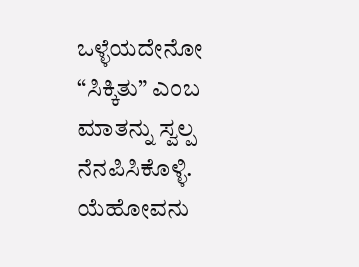ಒಳ್ಳೆಯದೇನೋ “ಸಿಕ್ಕಿತು” ಎಂಬ ಮಾತನ್ನು ಸ್ವಲ್ಪ ನೆನಪಿಸಿಕೊಳ್ಳಿ. ಯೆಹೋವನು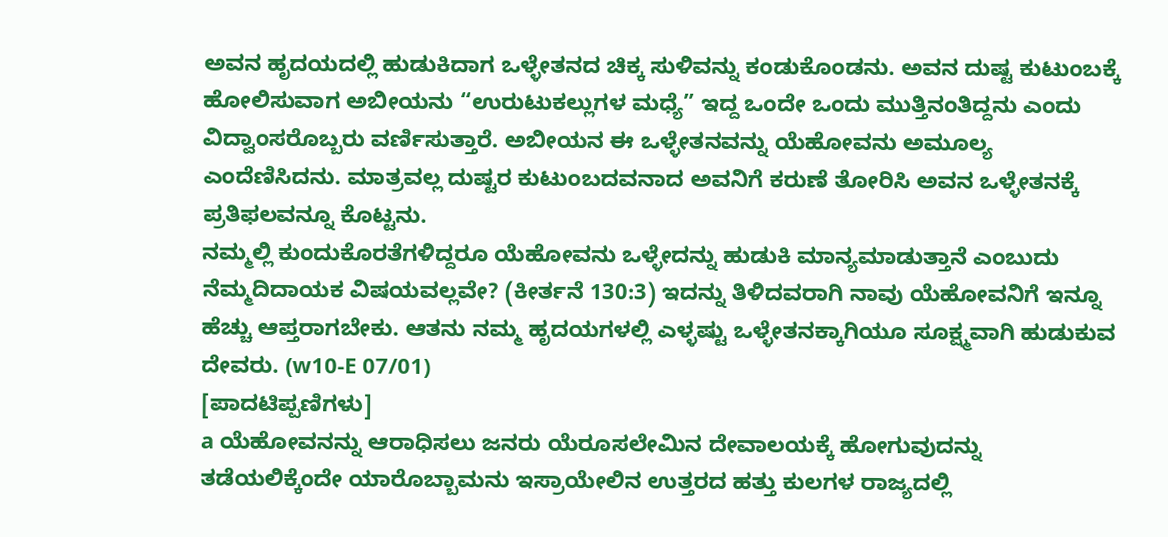ಅವನ ಹೃದಯದಲ್ಲಿ ಹುಡುಕಿದಾಗ ಒಳ್ಳೇತನದ ಚಿಕ್ಕ ಸುಳಿವನ್ನು ಕಂಡುಕೊಂಡನು. ಅವನ ದುಷ್ಟ ಕುಟುಂಬಕ್ಕೆ ಹೋಲಿಸುವಾಗ ಅಬೀಯನು “ಉರುಟುಕಲ್ಲುಗಳ ಮಧ್ಯೆ” ಇದ್ದ ಒಂದೇ ಒಂದು ಮುತ್ತಿನಂತಿದ್ದನು ಎಂದು ವಿದ್ವಾಂಸರೊಬ್ಬರು ವರ್ಣಿಸುತ್ತಾರೆ. ಅಬೀಯನ ಈ ಒಳ್ಳೇತನವನ್ನು ಯೆಹೋವನು ಅಮೂಲ್ಯ ಎಂದೆಣಿಸಿದನು. ಮಾತ್ರವಲ್ಲ ದುಷ್ಟರ ಕುಟುಂಬದವನಾದ ಅವನಿಗೆ ಕರುಣೆ ತೋರಿಸಿ ಅವನ ಒಳ್ಳೇತನಕ್ಕೆ ಪ್ರತಿಫಲವನ್ನೂ ಕೊಟ್ಟನು.
ನಮ್ಮಲ್ಲಿ ಕುಂದುಕೊರತೆಗಳಿದ್ದರೂ ಯೆಹೋವನು ಒಳ್ಳೇದನ್ನು ಹುಡುಕಿ ಮಾನ್ಯಮಾಡುತ್ತಾನೆ ಎಂಬುದು ನೆಮ್ಮದಿದಾಯಕ ವಿಷಯವಲ್ಲವೇ? (ಕೀರ್ತನೆ 130:3) ಇದನ್ನು ತಿಳಿದವರಾಗಿ ನಾವು ಯೆಹೋವನಿಗೆ ಇನ್ನೂ ಹೆಚ್ಚು ಆಪ್ತರಾಗಬೇಕು. ಆತನು ನಮ್ಮ ಹೃದಯಗಳಲ್ಲಿ ಎಳ್ಳಷ್ಟು ಒಳ್ಳೇತನಕ್ಕಾಗಿಯೂ ಸೂಕ್ಷ್ಮವಾಗಿ ಹುಡುಕುವ ದೇವರು. (w10-E 07/01)
[ಪಾದಟಿಪ್ಪಣಿಗಳು]
a ಯೆಹೋವನನ್ನು ಆರಾಧಿಸಲು ಜನರು ಯೆರೂಸಲೇಮಿನ ದೇವಾಲಯಕ್ಕೆ ಹೋಗುವುದನ್ನು ತಡೆಯಲಿಕ್ಕೆಂದೇ ಯಾರೊಬ್ಬಾಮನು ಇಸ್ರಾಯೇಲಿನ ಉತ್ತರದ ಹತ್ತು ಕುಲಗಳ ರಾಜ್ಯದಲ್ಲಿ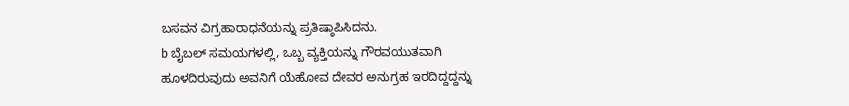ಬಸವನ ವಿಗ್ರಹಾರಾಧನೆಯನ್ನು ಪ್ರತಿಷ್ಠಾಪಿಸಿದನು.
b ಬೈಬಲ್ ಸಮಯಗಳಲ್ಲಿ, ಒಬ್ಬ ವ್ಯಕ್ತಿಯನ್ನು ಗೌರವಯುತವಾಗಿ ಹೂಳದಿರುವುದು ಅವನಿಗೆ ಯೆಹೋವ ದೇವರ ಅನುಗ್ರಹ ಇರದಿದ್ದದ್ದನ್ನು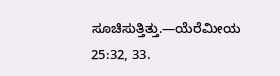ಸೂಚಿಸುತ್ತಿತ್ತು.—ಯೆರೆಮೀಯ 25:32, 33.